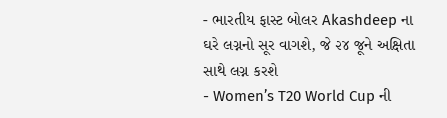- ભારતીય ફાસ્ટ બોલર Akashdeep ના ઘરે લગ્નનો સૂર વાગશે, જે ૨૪ જૂને અક્ષિતા સાથે લગ્ન કરશે
- Women’s T20 World Cup ની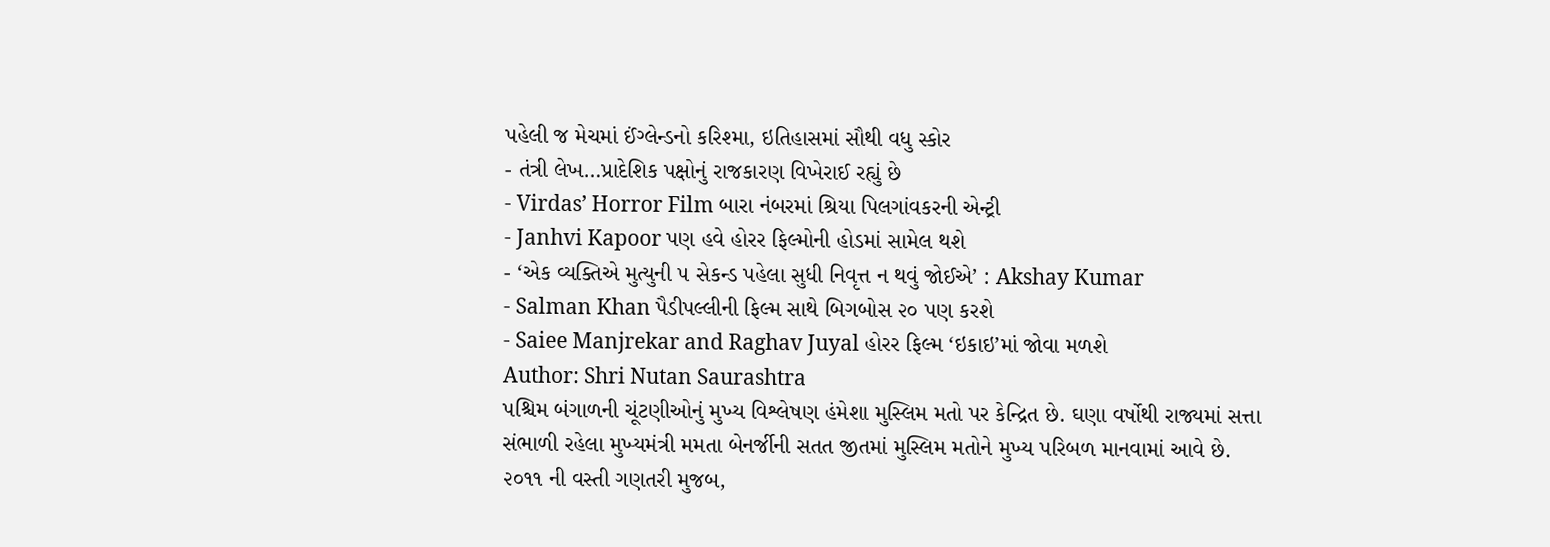પહેલી જ મેચમાં ઈંગ્લેન્ડનો કરિશ્મા, ઇતિહાસમાં સૌથી વધુ સ્કોર
- તંત્રી લેખ…પ્રાદેશિક પક્ષોનું રાજકારણ વિખેરાઈ રહ્યું છે
- Virdas’ Horror Film બારા નંબરમાં શ્રિયા પિલગાંવકરની એન્ટ્રી
- Janhvi Kapoor પણ હવે હોરર ફિલ્મોની હોડમાં સામેલ થશે
- ‘એક વ્યક્તિએ મુત્યુની ૫ સેકન્ડ પહેલા સુધી નિવૃત્ત ન થવું જોઈએ’ : Akshay Kumar
- Salman Khan પૈડીપલ્લીની ફિલ્મ સાથે બિગબોસ ૨૦ પણ કરશે
- Saiee Manjrekar and Raghav Juyal હોરર ફિલ્મ ‘ઇકાઇ’માં જોવા મળશે
Author: Shri Nutan Saurashtra
પશ્ચિમ બંગાળની ચૂંટણીઓનું મુખ્ય વિશ્લેષણ હંમેશા મુસ્લિમ મતો પર કેન્દ્રિત છે. ઘણા વર્ષોથી રાજ્યમાં સત્તા સંભાળી રહેલા મુખ્યમંત્રી મમતા બેનર્જીની સતત જીતમાં મુસ્લિમ મતોને મુખ્ય પરિબળ માનવામાં આવે છે. ૨૦૧૧ ની વસ્તી ગણતરી મુજબ,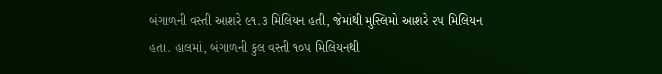બંગાળની વસ્તી આશરે ૯૧.૩ મિલિયન હતી, જેમાંથી મુસ્લિમો આશરે ૨૫ મિલિયન હતા. હાલમાં, બંગાળની કુલ વસ્તી ૧૦૫ મિલિયનથી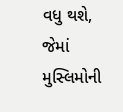વધુ થશે, જેમાં મુસ્લિમોની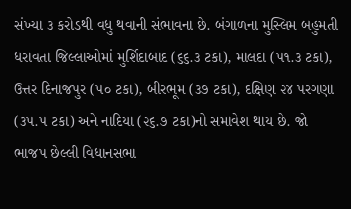સંખ્યા ૩ કરોડથી વધુ થવાની સંભાવના છે. બંગાળના મુસ્લિમ બહુમતી ધરાવતા જિલ્લાઓમાં મુર્શિદાબાદ (૬૬.૩ ટકા), માલદા (૫૧.૩ ટકા), ઉત્તર દિનાજપુર (૫૦ ટકા), બીરભૂમ (૩૭ ટકા), દક્ષિણ ૨૪ પરગણા (૩૫.૫ ટકા) અને નાદિયા (૨૬.૭ ટકા)નો સમાવેશ થાય છે. જો ભાજપ છેલ્લી વિધાનસભા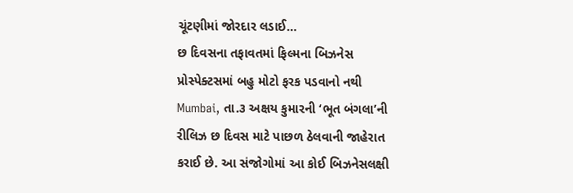ચૂંટણીમાં જોરદાર લડાઈ…
છ દિવસના તફાવતમાં ફિલ્મના બિઝનેસ પ્રોસ્પેક્ટસમાં બહુ મોટો ફરક પડવાનો નથી Mumbai, તા.૩ અક્ષય કુમારની ‘ભૂત બંગલા’ની રીલિઝ છ દિવસ માટે પાછળ ઠેલવાની જાહેરાત કરાઈ છે. આ સંજોગોમાં આ કોઈ બિઝનેસલક્ષી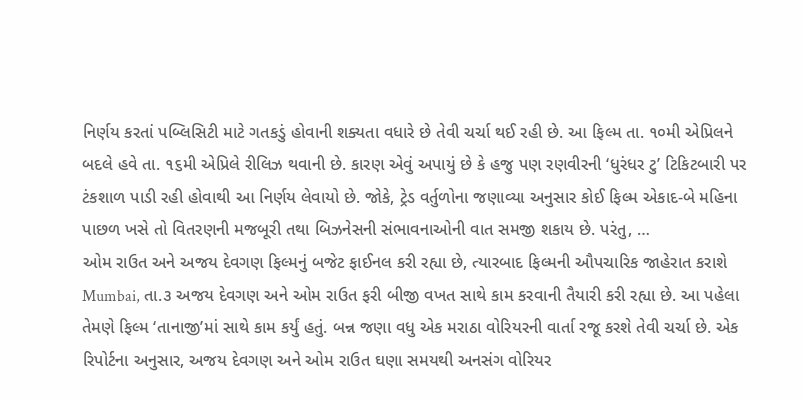નિર્ણય કરતાં પબ્લિસિટી માટે ગતકડું હોવાની શક્યતા વધારે છે તેવી ચર્ચા થઈ રહી છે. આ ફિલ્મ તા. ૧૦મી એપ્રિલને બદલે હવે તા. ૧૬મી એપ્રિલે રીલિઝ થવાની છે. કારણ એવું અપાયું છે કે હજુ પણ રણવીરની ‘ધુરંધર ટુ’ ટિકિટબારી પર ટંકશાળ પાડી રહી હોવાથી આ નિર્ણય લેવાયો છે. જોકે, ટ્રેડ વર્તુળોના જણાવ્યા અનુસાર કોઈ ફિલ્મ એકાદ-બે મહિના પાછળ ખસે તો વિતરણની મજબૂરી તથા બિઝનેસની સંભાવનાઓની વાત સમજી શકાય છે. પરંતુ, …
ઓમ રાઉત અને અજય દેવગણ ફિલ્મનું બજેટ ફાઈનલ કરી રહ્યા છે, ત્યારબાદ ફિલ્મની ઔપચારિક જાહેરાત કરાશે Mumbai, તા.૩ અજય દેવગણ અને ઓમ રાઉત ફરી બીજી વખત સાથે કામ કરવાની તૈયારી કરી રહ્યા છે. આ પહેલા તેમણે ફિલ્મ ‘તાનાજી’માં સાથે કામ કર્યું હતું. બન્ન જણા વધુ એક મરાઠા વોરિયરની વાર્તા રજૂ કરશે તેવી ચર્ચા છે. એક રિપોર્ટના અનુસાર, અજય દેવગણ અને ઓમ રાઉત ઘણા સમયથી અનસંગ વોરિયર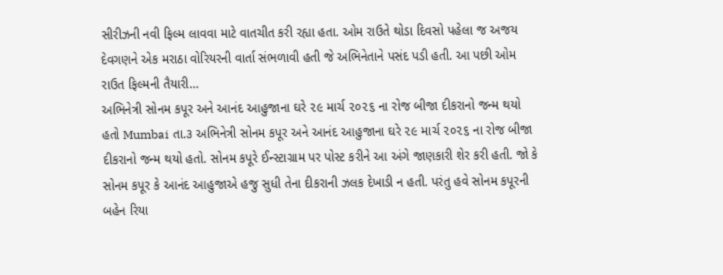સીરીઝની નવી ફિલ્મ લાવવા માટે વાતચીત કરી રહ્યા હતા. ઓમ રાઉતે થોડા દિવસો પહેલા જ અજય દેવગણને એક મરાઠા વોરિયરની વાર્તા સંભળાવી હતી જે અભિનેતાને પસંદ પડી હતી. આ પછી ઓમ રાઉત ફિલ્મની તૈયારી…
અભિનેત્રી સોનમ કપૂર અને આનંદ આહુજાના ઘરે ૨૯ માર્ચ ૨૦૨૬ ના રોજ બીજા દીકરાનો જન્મ થયો હતો Mumbai તા.૩ અભિનેત્રી સોનમ કપૂર અને આનંદ આહુજાના ઘરે ૨૯ માર્ચ ૨૦૨૬ ના રોજ બીજા દીકરાનો જન્મ થયો હતો. સોનમ કપૂરે ઈન્સ્ટાગ્રામ પર પોસ્ટ કરીને આ અંગે જાણકારી શેર કરી હતી. જો કે સોનમ કપૂર કે આનંદ આહુજાએ હજુ સુધી તેના દીકરાની ઝલક દેખાડી ન હતી. પરંતુ હવે સોનમ કપૂરની બહેન રિયા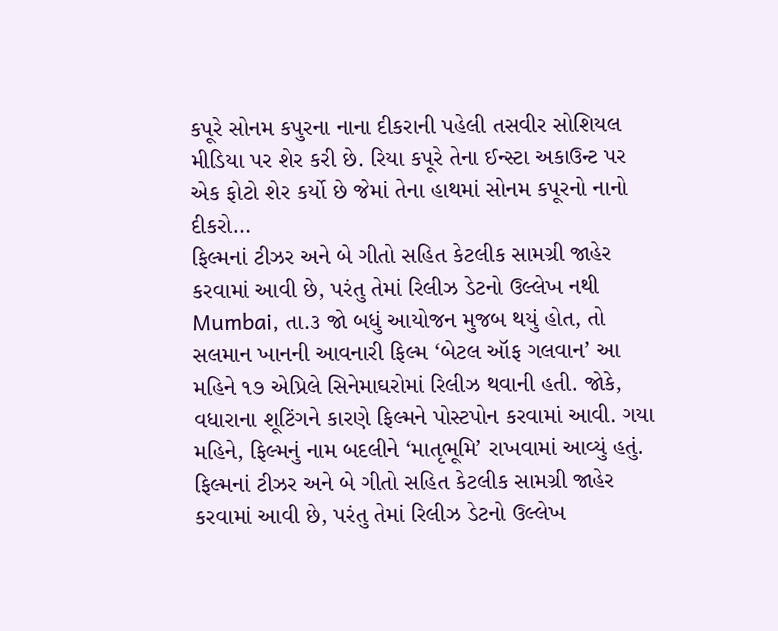કપૂરે સોનમ કપુરના નાના દીકરાની પહેલી તસવીર સોશિયલ મીડિયા પર શેર કરી છે. રિયા કપૂરે તેના ઈન્સ્ટા અકાઉન્ટ પર એક ફોટો શેર કર્યો છે જેમાં તેના હાથમાં સોનમ કપૂરનો નાનો દીકરો…
ફિલ્મનાં ટીઝર અને બે ગીતો સહિત કેટલીક સામગ્રી જાહેર કરવામાં આવી છે, પરંતુ તેમાં રિલીઝ ડેટનો ઉલ્લેખ નથી Mumbai, તા.૩ જો બધું આયોજન મુજબ થયું હોત, તો સલમાન ખાનની આવનારી ફિલ્મ ‘બેટલ ઑફ ગલવાન’ આ મહિને ૧૭ એપ્રિલે સિનેમાઘરોમાં રિલીઝ થવાની હતી. જોકે, વધારાના શૂટિંગને કારણે ફિલ્મને પોસ્ટપોન કરવામાં આવી. ગયા મહિને, ફિલ્મનું નામ બદલીને ‘માતૃભૂમિ’ રાખવામાં આવ્યું હતું. ફિલ્મનાં ટીઝર અને બે ગીતો સહિત કેટલીક સામગ્રી જાહેર કરવામાં આવી છે, પરંતુ તેમાં રિલીઝ ડેટનો ઉલ્લેખ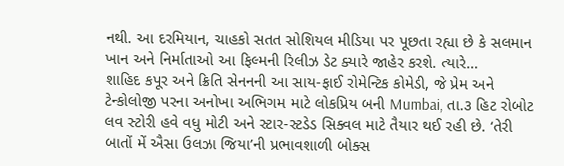નથી. આ દરમિયાન, ચાહકો સતત સોશિયલ મીડિયા પર પૂછતા રહ્યા છે કે સલમાન ખાન અને નિર્માતાઓ આ ફિલ્મની રિલીઝ ડેટ ક્યારે જાહેર કરશે. ત્યારે…
શાહિદ કપૂર અને ક્રિતિ સેનનની આ સાય-ફાઈ રોમેન્ટિક કોમેડી, જે પ્રેમ અને ટેન્કોલોજી પરના અનોખા અભિગમ માટે લોકપ્રિય બની Mumbai, તા.૩ હિટ રોબોટ લવ સ્ટોરી હવે વધુ મોટી અને સ્ટાર-સ્ટડેડ સિક્વલ માટે તૈયાર થઈ રહી છે. ‘તેરી બાતોં મેં ઐસા ઉલઝા જિયા’ની પ્રભાવશાળી બોક્સ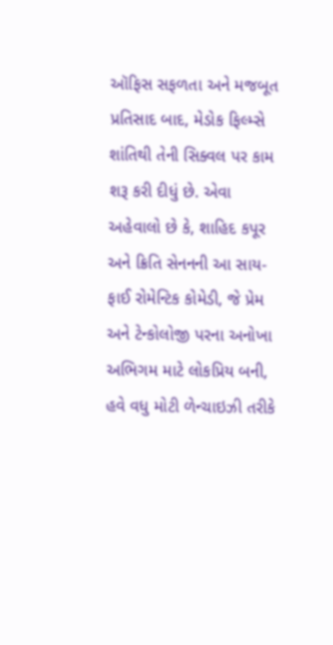ઑફિસ સફળતા અને મજબૂત પ્રતિસાદ બાદ, મેડોક ફિલ્મ્સે શાંતિથી તેની સિક્વલ પર કામ શરૂ કરી દીધું છે. એવા અહેવાલો છે કે, શાહિદ કપૂર અને ક્રિતિ સેનનની આ સાય-ફાઈ રોમેન્ટિક કોમેડી, જે પ્રેમ અને ટેન્કોલોજી પરના અનોખા અભિગમ માટે લોકપ્રિય બની, હવે વધુ મોટી ળેન્ચાઇઝી તરીકે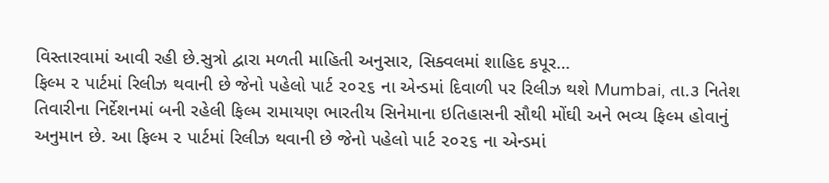વિસ્તારવામાં આવી રહી છે.સુત્રો દ્વારા મળતી માહિતી અનુસાર, સિક્વલમાં શાહિદ કપૂર…
ફિલ્મ ૨ પાર્ટમાં રિલીઝ થવાની છે જેનો પહેલો પાર્ટ ૨૦૨૬ ના એન્ડમાં દિવાળી પર રિલીઝ થશે Mumbai, તા.૩ નિતેશ તિવારીના નિર્દેશનમાં બની રહેલી ફિલ્મ રામાયણ ભારતીય સિનેમાના ઇતિહાસની સૌથી મોંઘી અને ભવ્ય ફિલ્મ હોવાનું અનુમાન છે. આ ફિલ્મ ૨ પાર્ટમાં રિલીઝ થવાની છે જેનો પહેલો પાર્ટ ૨૦૨૬ ના એન્ડમાં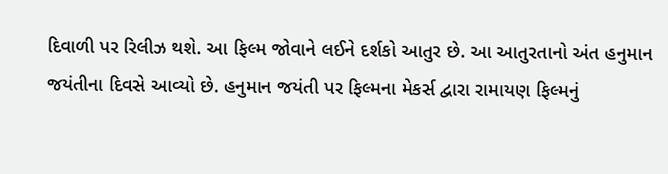દિવાળી પર રિલીઝ થશે. આ ફિલ્મ જોવાને લઈને દર્શકો આતુર છે. આ આતુરતાનો અંત હનુમાન જયંતીના દિવસે આવ્યો છે. હનુમાન જયંતી પર ફિલ્મના મેકર્સ દ્વારા રામાયણ ફિલ્મનું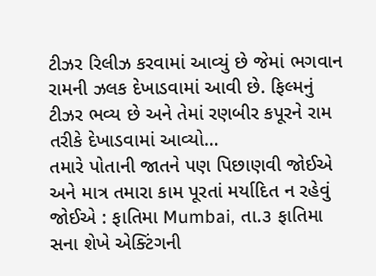ટીઝર રિલીઝ કરવામાં આવ્યું છે જેમાં ભગવાન રામની ઝલક દેખાડવામાં આવી છે. ફિલ્મનું ટીઝર ભવ્ય છે અને તેમાં રણબીર કપૂરને રામ તરીકે દેખાડવામાં આવ્યો…
તમારે પોતાની જાતને પણ પિછાણવી જોઈએ અને માત્ર તમારા કામ પૂરતાં મર્યાદિત ન રહેવું જોઈએ : ફાતિમા Mumbai, તા.૩ ફાતિમા સના શેખે એક્ટિંગની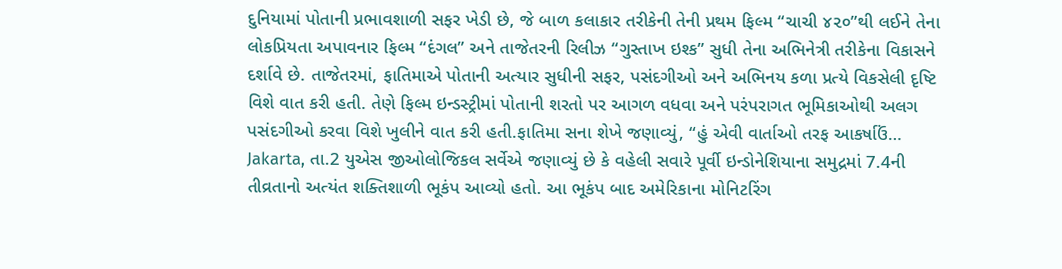દુનિયામાં પોતાની પ્રભાવશાળી સફર ખેડી છે, જે બાળ કલાકાર તરીકેની તેની પ્રથમ ફિલ્મ “ચાચી ૪૨૦”થી લઈને તેના લોકપ્રિયતા અપાવનાર ફિલ્મ “દંગલ” અને તાજેતરની રિલીઝ “ગુસ્તાખ ઇશ્ક” સુધી તેના અભિનેત્રી તરીકેના વિકાસને દર્શાવે છે. તાજેતરમાં, ફાતિમાએ પોતાની અત્યાર સુધીની સફર, પસંદગીઓ અને અભિનય કળા પ્રત્યે વિકસેલી દૃષ્ટિ વિશે વાત કરી હતી. તેણે ફિલ્મ ઇન્ડસ્ટ્રીમાં પોતાની શરતો પર આગળ વધવા અને પરંપરાગત ભૂમિકાઓથી અલગ પસંદગીઓ કરવા વિશે ખુલીને વાત કરી હતી.ફાતિમા સના શેખે જણાવ્યું, “હું એવી વાર્તાઓ તરફ આકર્ષાઉં…
Jakarta, તા.2 યુએસ જીઓલોજિકલ સર્વેએ જણાવ્યું છે કે વહેલી સવારે પૂર્વી ઇન્ડોનેશિયાના સમુદ્રમાં 7.4ની તીવ્રતાનો અત્યંત શક્તિશાળી ભૂકંપ આવ્યો હતો. આ ભૂકંપ બાદ અમેરિકાના મોનિટરિંગ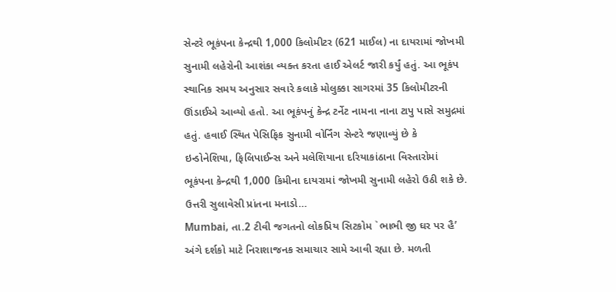સેન્ટરે ભૂકંપના કેન્દ્રથી 1,000 કિલોમીટર (621 માઈલ) ના દાયરામાં જોખમી સુનામી લહેરોની આશંકા વ્યક્ત કરતા હાઈ એલર્ટ જારી કર્યું હતું. આ ભૂકંપ સ્થાનિક સમય અનુસાર સવારે કલાકે મોલુક્કા સાગરમાં 35 કિલોમીટરની ઊંડાઈએ આવ્યો હતો. આ ભૂકંપનું કેન્દ્ર ટર્નેટ નામના નાના ટાપુ પાસે સમુદ્રમાં હતું. હવાઈ સ્થિત પેસિફિક સુનામી વોર્નિંગ સેન્ટરે જણાવ્યું છે કે ઇન્ડોનેશિયા, ફિલિપાઈન્સ અને મલેશિયાના દરિયાકાંઠાના વિસ્તારોમાં ભૂકંપના કેન્દ્રથી 1,000 કિમીના દાયરામાં જોખમી સુનામી લહેરો ઉઠી શકે છે. ઉત્તરી સુલાવેસી પ્રાંતના મનાડો…
Mumbai, તા.2 ટીવી જગતનો લોકપ્રિય સિટકોમ `ભાભી જી ઘર પર હૈ’ અંગે દર્શકો માટે નિરાશાજનક સમાચાર સામે આવી રહ્યા છે. મળતી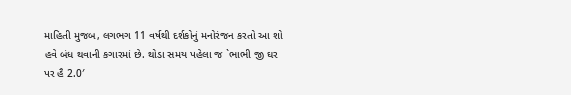માહિતી મુજબ, લગભગ 11 વર્ષથી દર્શકોનું મનોરંજન કરતો આ શો હવે બંધ થવાની કગારમાં છે. થોડા સમય પહેલા જ `ભાભી જી ઘર પર હૈ 2.0′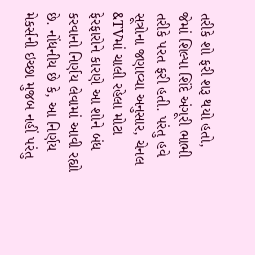તરીકે શો ફરી શરૂ થયો હતો, જેમાં શિલ્પા શિંદે અંગૂરી ભાભી તરીકે પરત ફરી હતી. પરંતુ હવે સૂત્રોના જણાવ્યા અનુસાર, ચેનલ &TVમાં ચાલી રહેલા મોટા ફેરફારોને કારણે આ શોને બંધ કરવાનો નિર્ણય લેવામાં આવી રહ્યો છે. નોંધનીય છે કે, આ નિર્ણય મેકર્સની ઇચ્છા મુજબ નહીં પરંતુ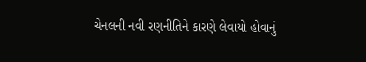ચેનલની નવી રણનીતિને કારણે લેવાયો હોવાનું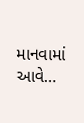માનવામાં આવે…